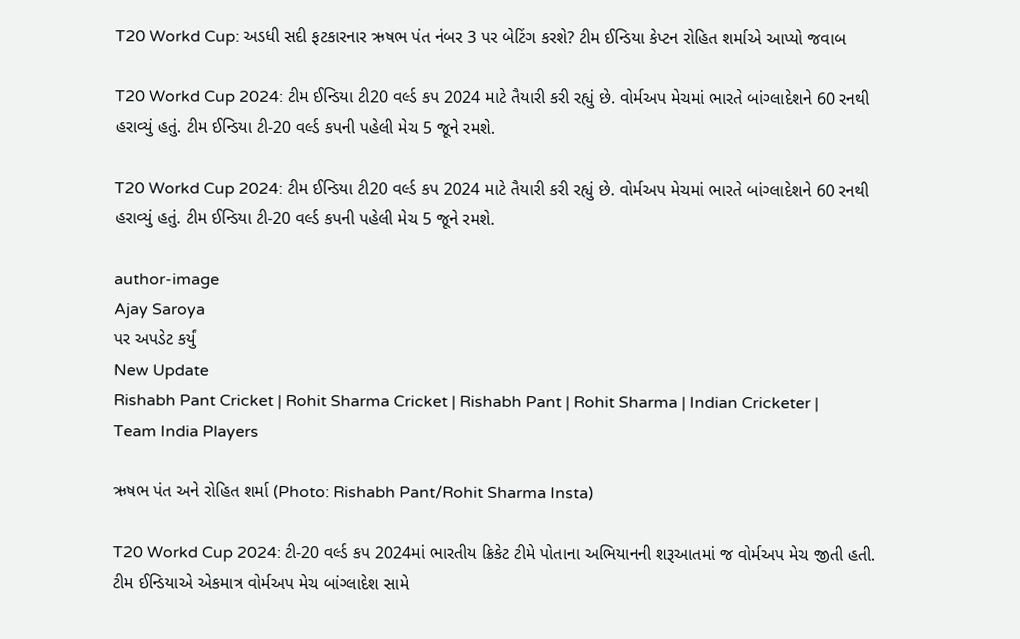T20 Workd Cup: અડધી સદી ફટકારનાર ઋષભ પંત નંબર 3 પર બેટિંગ કરશે? ટીમ ઈન્ડિયા કેપ્ટન રોહિત શર્માએ આપ્યો જવાબ

T20 Workd Cup 2024: ટીમ ઈન્ડિયા ટી20 વર્લ્ડ કપ 2024 માટે તૈયારી કરી રહ્યું છે. વોર્મઅપ મેચમાં ભારતે બાંગ્લાદેશને 60 રનથી હરાવ્યું હતું. ટીમ ઈન્ડિયા ટી-20 વર્લ્ડ કપની પહેલી મેચ 5 જૂને રમશે.

T20 Workd Cup 2024: ટીમ ઈન્ડિયા ટી20 વર્લ્ડ કપ 2024 માટે તૈયારી કરી રહ્યું છે. વોર્મઅપ મેચમાં ભારતે બાંગ્લાદેશને 60 રનથી હરાવ્યું હતું. ટીમ ઈન્ડિયા ટી-20 વર્લ્ડ કપની પહેલી મેચ 5 જૂને રમશે.

author-image
Ajay Saroya
પર અપડેટ કર્યું
New Update
Rishabh Pant Cricket | Rohit Sharma Cricket | Rishabh Pant | Rohit Sharma | Indian Cricketer | Team India Players

ઋષભ પંત અને રોહિત શર્મા (Photo: Rishabh Pant/Rohit Sharma Insta)

T20 Workd Cup 2024: ટી-20 વર્લ્ડ કપ 2024માં ભારતીય ક્રિકેટ ટીમે પોતાના અભિયાનની શરૂઆતમાં જ વોર્મઅપ મેચ જીતી હતી. ટીમ ઈન્ડિયાએ એકમાત્ર વોર્મઅપ મેચ બાંગ્લાદેશ સામે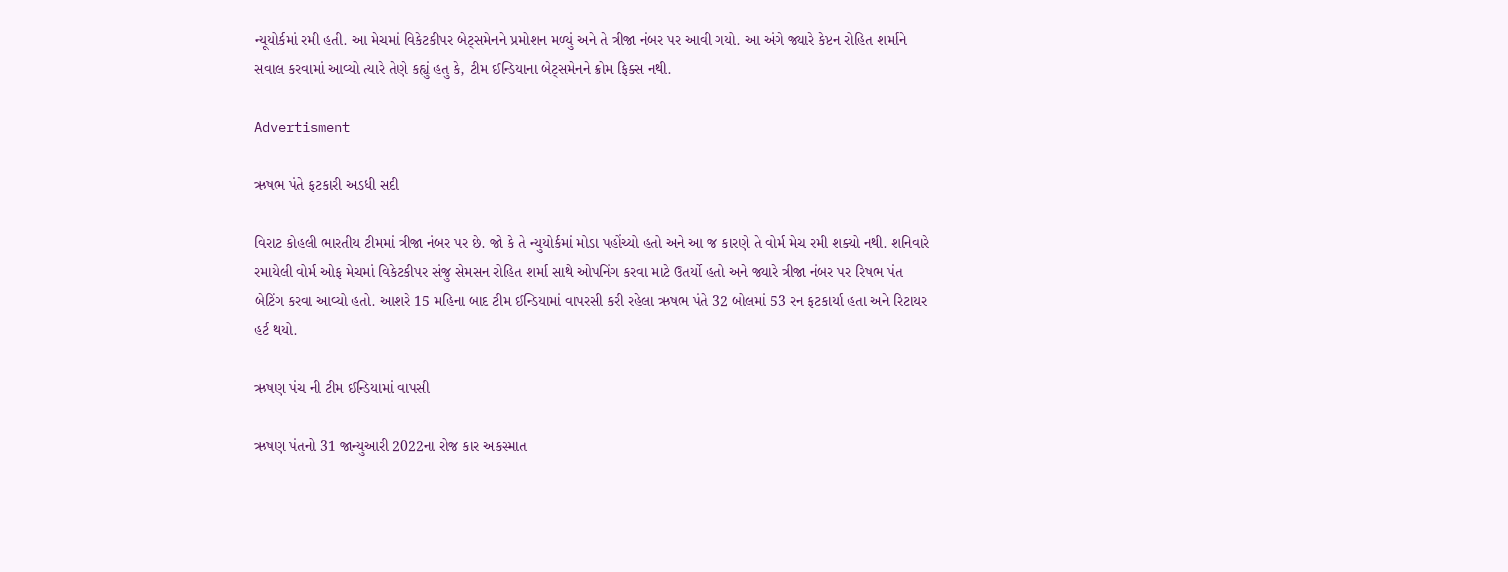ન્યૂયોર્કમાં રમી હતી. આ મેચમાં વિકેટકીપર બેટ્સમેનને પ્રમોશન મળ્યું અને તે ત્રીજા નંબર પર આવી ગયો. આ અંગે જ્યારે કેપ્ટન રોહિત શર્માને સવાલ કરવામાં આવ્યો ત્યારે તેણે કહ્યું હતુ કે, ટીમ ઈન્ડિયાના બેટ્સમેનને ક્રોમ ફિક્સ નથી.

Advertisment

ઋષભ પંતે ફટકારી અડધી સદી

વિરાટ કોહલી ભારતીય ટીમમાં ત્રીજા નંબર પર છે. જો કે તે ન્યુયોર્કમાં મોડા પહોંચ્યો હતો અને આ જ કારણે તે વોર્મ મેચ રમી શક્યો નથી. શનિવારે રમાયેલી વોર્મ ઓફ મેચમાં વિકેટકીપર સંજુ સેમસન રોહિત શર્મા સાથે ઓપનિંગ કરવા માટે ઉતર્યો હતો અને જ્યારે ત્રીજા નંબર પર રિષભ પંત બેટિંગ કરવા આવ્યો હતો. આશરે 15 મહિના બાદ ટીમ ઈન્ડિયામાં વાપરસી કરી રહેલા ઋષભ પંતે 32 બોલમાં 53 રન ફટકાર્યા હતા અને રિટાયર હર્ટ થયો.

ઋષણ પંચ ની ટીમ ઈન્ડિયામાં વાપસી

ઋષણ પંતનો 31 જાન્યુઆરી 2022ના રોજ કાર અકસ્માત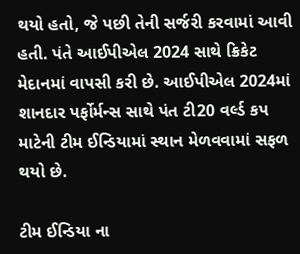થયો હતો, જે પછી તેની સર્જરી કરવામાં આવી હતી. પંતે આઈપીએલ 2024 સાથે ક્રિકેટ મેદાનમાં વાપસી કરી છે. આઈપીએલ 2024માં શાનદાર પર્ફોર્મન્સ સાથે પંત ટી20 વર્લ્ડ કપ માટેની ટીમ ઈન્ડિયામાં સ્થાન મેળવવામાં સફળ થયો છે.

ટીમ ઈન્ડિયા ના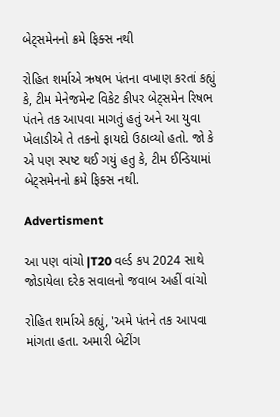બેટ્સમેનનો ક્રમે ફિક્સ નથી

રોહિત શર્માએ ઋષભ પંતના વખાણ કરતાં કહ્યું કે, ટીમ મેનેજમેન્ટ વિકેટ કીપર બેટ્સમેન રિષભ પંતને તક આપવા માગતું હતું અને આ યુવા ખેલાડીએ તે તકનો ફાયદો ઉઠાવ્યો હતો. જો કે એ પણ સ્પષ્ટ થઈ ગયું હતુ કે, ટીમ ઈન્ડિયામાં બેટ્સમેનનો ક્રમે ફિક્સ નથી.

Advertisment

આ પણ વાંચો |T20 વર્લ્ડ કપ 2024 સાથે જોડાયેલા દરેક સવાલનો જવાબ અહીં વાંચો

રોહિત શર્માએ કહ્યું, 'અમે પંતને તક આપવા માંગતા હતા. અમારી બેટીંગ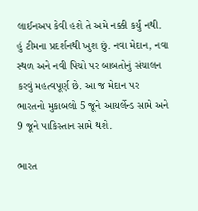લાઈનઅપ કેવી હશે તે અમે નક્કી કર્યું નથી. હું ટીમના પ્રદર્શનથી ખુશ છું. નવા મેદાન, નવા સ્થળ અને નવી પિચો પર બાબતોનું સંચાલન કરવું મહત્વપૂર્ણ છે. આ જ મેદાન પર ભારતનો મુકાબલો 5 જૂને આયર્લેન્ડ સામે અને 9 જૂને પાકિસ્તાન સામે થશે.

ભારત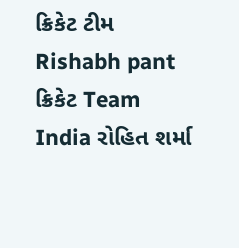ક્રિકેટ ટીમ Rishabh pant ક્રિકેટ Team India રોહિત શર્મા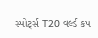સ્પોર્ટ્સ T20 વર્લ્ડ કપ